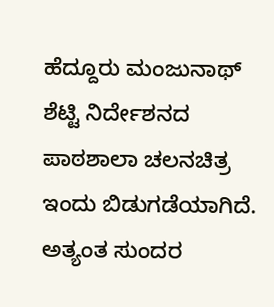ಹೆದ್ದೂರು ಮಂಜುನಾಥ್ ಶೆಟ್ಟಿ ನಿರ್ದೇಶನದ ಪಾಠಶಾಲಾ ಚಲನಚಿತ್ರ ಇಂದು ಬಿಡುಗಡೆಯಾಗಿದೆ.
ಅತ್ಯಂತ ಸುಂದರ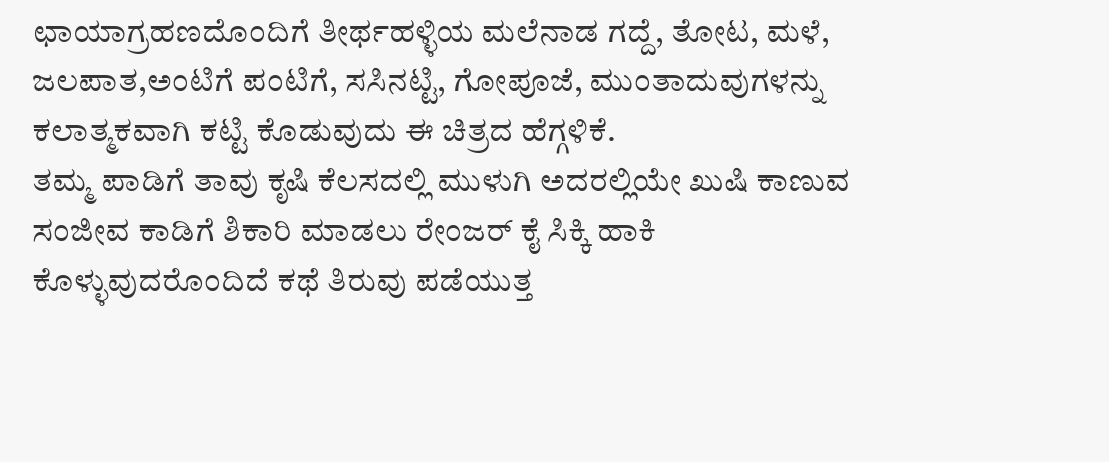ಛಾಯಾಗ್ರಹಣದೊಂದಿಗೆ ತೀರ್ಥಹಳ್ಳಿಯ ಮಲೆನಾಡ ಗದ್ದೆ, ತೋಟ, ಮಳೆ, ಜಲಪಾತ,ಅಂಟಿಗೆ ಪಂಟಿಗೆ, ಸಸಿನಟ್ಟಿ, ಗೋಪೂಜೆ, ಮುಂತಾದುವುಗಳನ್ನು ಕಲಾತ್ಮಕವಾಗಿ ಕಟ್ಟಿ ಕೊಡುವುದು ಈ ಚಿತ್ರದ ಹೆಗ್ಗಳಿಕೆ.
ತಮ್ಮ ಪಾಡಿಗೆ ತಾವು ಕೃಷಿ ಕೆಲಸದಲ್ಲಿ ಮುಳುಗಿ ಅದರಲ್ಲಿಯೇ ಖುಷಿ ಕಾಣುವ ಸಂಜೀವ ಕಾಡಿಗೆ ಶಿಕಾರಿ ಮಾಡಲು ರೇಂಜರ್ ಕೈ ಸಿಕ್ಕಿ ಹಾಕಿ ಕೊಳ್ಳುವುದರೊಂದಿದೆ ಕಥೆ ತಿರುವು ಪಡೆಯುತ್ತ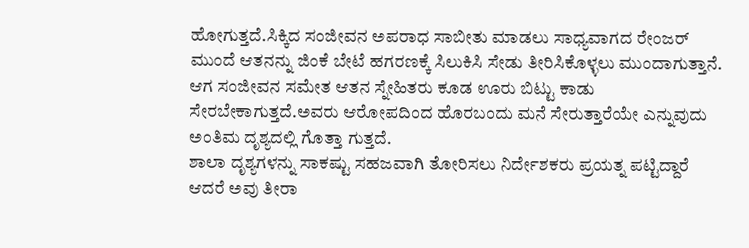ಹೋಗುತ್ತದೆ.ಸಿಕ್ಕಿದ ಸಂಜೀವನ ಅಪರಾಧ ಸಾಬೀತು ಮಾಡಲು ಸಾಧ್ಯವಾಗದ ರೇಂಜರ್ ಮುಂದೆ ಆತನನ್ನು ಜಿಂಕೆ ಬೇಟೆ ಹಗರಣಕ್ಕೆ ಸಿಲುಕಿಸಿ ಸೇಡು ತೀರಿಸಿಕೊಳ್ಳಲು ಮುಂದಾಗುತ್ತಾನೆ. ಆಗ ಸಂಜೀವನ ಸಮೇತ ಆತನ ಸ್ನೇಹಿತರು ಕೂಡ ಊರು ಬಿಟ್ಟು ಕಾಡು ಸೇರಬೇಕಾಗುತ್ತದೆ.ಅವರು ಆರೋಪದಿಂದ ಹೊರಬಂದು ಮನೆ ಸೇರುತ್ತಾರೆಯೇ ಎನ್ನುವುದು ಅಂತಿಮ ದೃಶ್ಯದಲ್ಲಿ ಗೊತ್ತಾ ಗುತ್ತದೆ.
ಶಾಲಾ ದೃಶ್ಯಗಳನ್ನು ಸಾಕಷ್ಟು ಸಹಜವಾಗಿ ತೋರಿಸಲು ನಿರ್ದೇಶಕರು ಪ್ರಯತ್ನ ಪಟ್ಟಿದ್ದಾರೆ ಆದರೆ ಅವು ತೀರಾ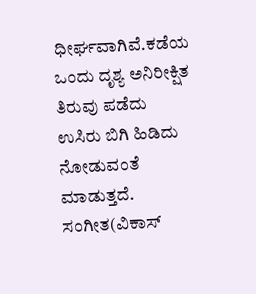ಧೀರ್ಘವಾಗಿವೆ.ಕಡೆಯ ಒಂದು ದೃಶ್ಯ ಅನಿರೀಕ್ಷಿತ ತಿರುವು ಪಡೆದು ಉಸಿರು ಬಿಗಿ ಹಿಡಿದು ನೋಡುವಂತೆ ಮಾಡುತ್ತದೆ.
ಸಂಗೀತ(ವಿಕಾಸ್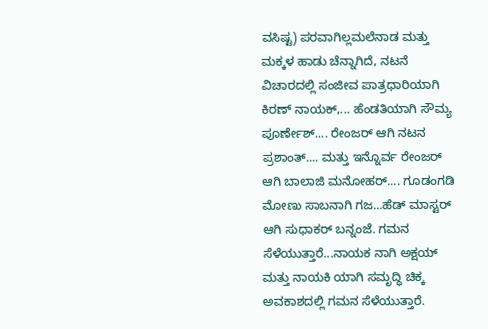ವಸಿಷ್ಟ) ಪರವಾಗಿಲ್ಲಮಲೆನಾಡ ಮತ್ತು ಮಕ್ಕಳ ಹಾಡು ಚೆನ್ನಾಗಿದೆ, ನಟನೆ ವಿಚಾರದಲ್ಲಿ ಸಂಜೀವ ಪಾತ್ರಧಾರಿಯಾಗಿ ಕಿರಣ್ ನಾಯಕ್,... ಹೆಂಡತಿಯಾಗಿ ಸೌಮ್ಯ ಪೂರ್ಣೇಶ್.... ರೇಂಜರ್ ಆಗಿ ನಟನ ಪ್ರಶಾಂತ್.... ಮತ್ತು ಇನ್ನೊರ್ವ ರೇಂಜರ್ ಆಗಿ ಬಾಲಾಜಿ ಮನೋಹರ್.... ಗೂಡಂಗಡಿ ಮೋಣು ಸಾಬನಾಗಿ ಗಜ...ಹೆಡ್ ಮಾಸ್ಟರ್ ಆಗಿ ಸುಧಾಕರ್ ಬನ್ನಂಜೆ. ಗಮನ ಸೆಳೆಯುತ್ತಾರೆ...ನಾಯಕ ನಾಗಿ ಅಕ್ಷಯ್ ಮತ್ತು ನಾಯಕಿ ಯಾಗಿ ಸಮೃದ್ಧಿ ಚಿಕ್ಕ ಅವಕಾಶದಲ್ಲಿ ಗಮನ ಸೆಳೆಯುತ್ತಾರೆ.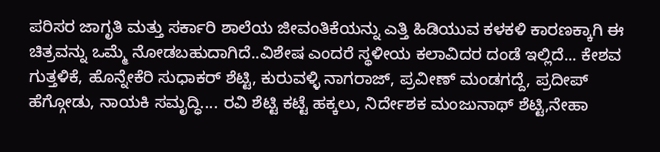ಪರಿಸರ ಜಾಗೃತಿ ಮತ್ತು ಸರ್ಕಾರಿ ಶಾಲೆಯ ಜೀವಂತಿಕೆಯನ್ನು ಎತ್ತಿ ಹಿಡಿಯುವ ಕಳಕಳಿ ಕಾರಣಕ್ಕಾಗಿ ಈ ಚಿತ್ರವನ್ನು ಒಮ್ಮೆ ನೋಡಬಹುದಾಗಿದೆ..ವಿಶೇಷ ಎಂದರೆ ಸ್ಥಳೀಯ ಕಲಾವಿದರ ದಂಡೆ ಇಲ್ಲಿದೆ... ಕೇಶವ ಗುತ್ತಳಿಕೆ, ಹೊನ್ನೇಕೆರಿ ಸುಧಾಕರ್ ಶೆಟ್ಟಿ, ಕುರುವಳ್ಳಿ ನಾಗರಾಜ್, ಪ್ರವೀಣ್ ಮಂಡಗದ್ದೆ, ಪ್ರದೀಪ್ ಹೆಗ್ಗೋಡು, ನಾಯಕಿ ಸಮೃದ್ಧಿ.... ರವಿ ಶೆಟ್ಟಿ ಕಟ್ಟೆ ಹಕ್ಕಲು, ನಿರ್ದೇಶಕ ಮಂಜುನಾಥ್ ಶೆಟ್ಟಿ,ನೇಹಾ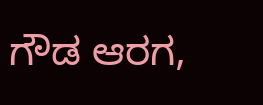ಗೌಡ ಆರಗ,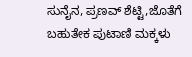ಸುನೈನ, ಪ್ರಣವ್ ಶೆಟ್ಟಿ,ಜೊತೆಗೆ ಬಹುತೇಕ ಪುಟಾಣಿ ಮಕ್ಕಳು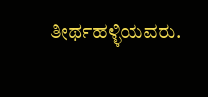ತೀರ್ಥಹಳ್ಳಿಯವರು.